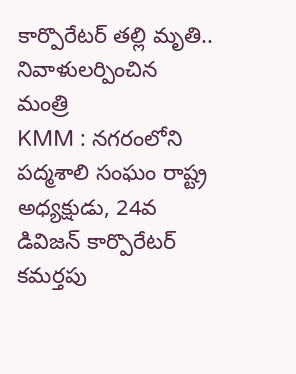కార్పొరేటర్ తల్లి మృతి.. నివాళులర్పించిన మంత్రి
KMM : నగరంలోని పద్మశాలి సంఘం రాష్ట్ర అధ్యక్షుడు, 24వ డివిజన్ కార్పొరేటర్ కమర్తపు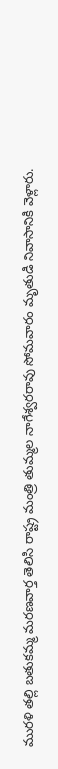మురళి తల్లి బతుకమ్మ మరణవార్త తెలిసి రాష్ట్ర మంత్రి తుమ్మల నాగేశ్వరరావు సోమవారం మృతుడి నివాసానికి వెళ్లారు.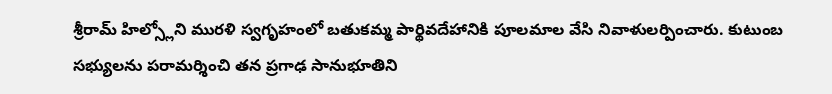శ్రీరామ్ హిల్స్లోని మురళి స్వగృహంలో బతుకమ్మ పార్థివదేహానికి పూలమాల వేసి నివాళులర్పించారు. కుటుంబ సభ్యులను పరామర్శించి తన ప్రగాఢ సానుభూతిని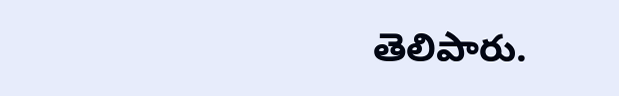తెలిపారు.